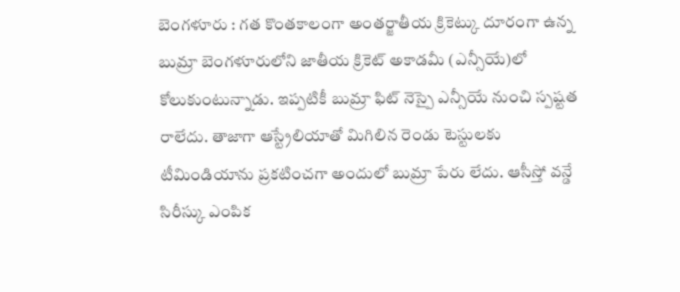బెంగళూరు : గత కొంతకాలంగా అంతర్జాతీయ క్రికెట్కు దూరంగా ఉన్న బుమ్రా బెంగళూరులోని జాతీయ క్రికెట్ అకాడమీ (ఎన్సీయే)లో కోలుకుంటున్నాడు. ఇప్పటికీ బుమ్రా ఫిట్ నెస్పై ఎన్సీయే నుంచి స్పష్టత రాలేదు. తాజాగా ఆస్ట్రేలియాతో మిగిలిన రెండు టెస్టులకు టీమిండియాను ప్రకటించగా అందులో బుమ్రా పేరు లేదు. ఆసీస్తో వన్డే సిరీస్కు ఎంపిక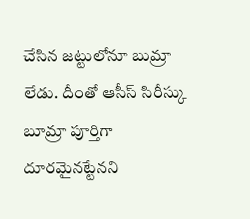చేసిన జట్టులోనూ బుమ్రా లేడు. దీంతో ఆసీస్ సిరీస్కు బూమ్రా పూర్తిగా దూరమైనట్టేనని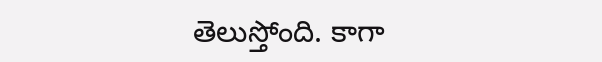తెలుస్తోంది. కాగా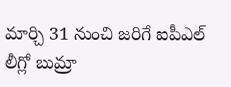మార్చి 31 నుంచి జరిగే ఐపీఎల్ లీగ్లో బుమ్రా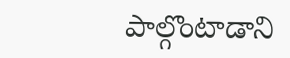పాల్గొంటాడాని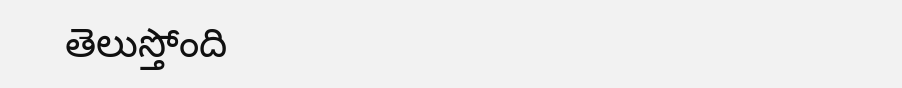తెలుస్తోంది